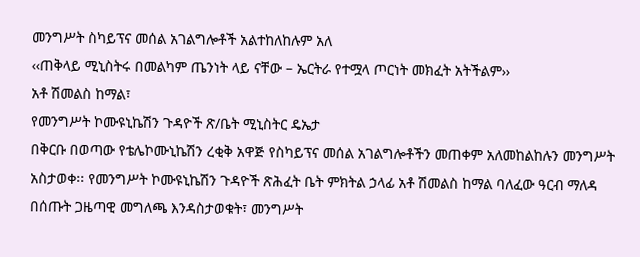መንግሥት ስካይፕና መሰል አገልግሎቶች አልተከለከሉም አለ
‹‹ጠቅላይ ሚኒስትሩ በመልካም ጤንነት ላይ ናቸው – ኤርትራ የተሟላ ጦርነት መክፈት አትችልም››
አቶ ሽመልስ ከማል፣
የመንግሥት ኮሙዩኒኬሽን ጉዳዮች ጽ/ቤት ሚኒስትር ዴኤታ
በቅርቡ በወጣው የቴሌኮሙኒኬሽን ረቂቅ አዋጅ የስካይፕና መሰል አገልግሎቶችን መጠቀም አለመከልከሉን መንግሥት አስታወቀ፡፡ የመንግሥት ኮሙዩኒኬሽን ጉዳዮች ጽሕፈት ቤት ምክትል ኃላፊ አቶ ሽመልስ ከማል ባለፈው ዓርብ ማለዳ በሰጡት ጋዜጣዊ መግለጫ እንዳስታወቁት፣ መንግሥት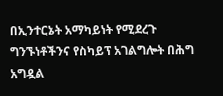በኢንተርኔት አማካይነት የሚደረጉ ግንኙነቶችንና የስካይፕ አገልግሎት በሕግ አግዷል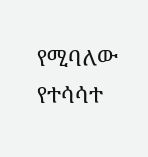የሚባለው የተሳሳተ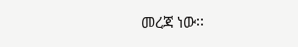መረጃ ነው፡፡